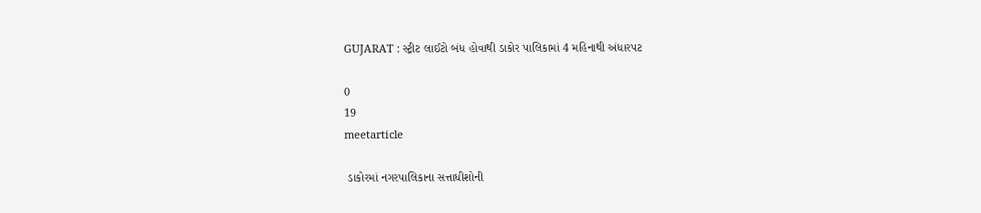GUJARAT : સ્ટ્રીટ લાઈટો બંધ હોવાથી ડાકોર પાલિકામાં 4 મહિનાથી અંધારપટ

0
19
meetarticle

 ડાકોરમાં નગરપાલિકાના સત્તાધીશોની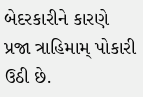બેદરકારીને કારણે પ્રજા ત્રાહિમામ્ પોકારી ઉઠી છે.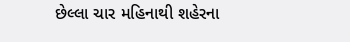છેલ્લા ચાર મહિનાથી શહેરના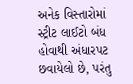અનેક વિસ્તારોમાં સ્ટ્રીટ લાઈટો બંધ હોવાથી અંધારપટ છવાયેલો છે, પરંતુ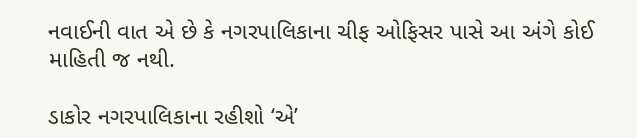નવાઈની વાત એ છે કે નગરપાલિકાના ચીફ ઓફિસર પાસે આ અંગે કોઈ માહિતી જ નથી.

ડાકોર નગરપાલિકાના રહીશો ‘એ’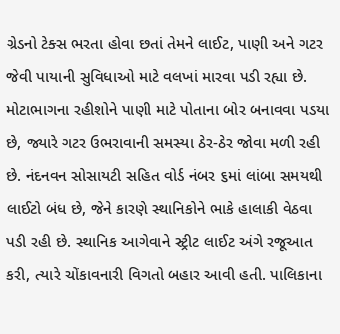ગ્રેડનો ટેક્સ ભરતા હોવા છતાં તેમને લાઈટ, પાણી અને ગટર જેવી પાયાની સુવિધાઓ માટે વલખાં મારવા પડી રહ્યા છે. મોટાભાગના રહીશોને પાણી માટે પોતાના બોર બનાવવા પડયા છે, જ્યારે ગટર ઉભરાવાની સમસ્યા ઠેર-ઠેર જોવા મળી રહી છે. નંદનવન સોસાયટી સહિત વોર્ડ નંબર ૬માં લાંબા સમયથી લાઈટો બંધ છે, જેને કારણે સ્થાનિકોને ભાકે હાલાકી વેઠવા પડી રહી છે. સ્થાનિક આગેવાને સ્ટ્રીટ લાઈટ અંગે રજૂઆત કરી, ત્યારે ચોંકાવનારી વિગતો બહાર આવી હતી. પાલિકાના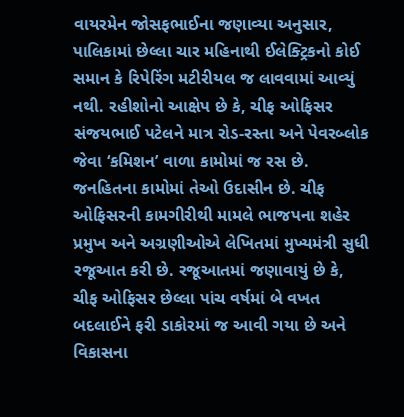વાયરમેન જોસફભાઈના જણાવ્યા અનુસાર, પાલિકામાં છેલ્લા ચાર મહિનાથી ઈલેક્ટ્રિકનો કોઈ સમાન કે રિપેરિંગ મટીરીયલ જ લાવવામાં આવ્યું નથી. રહીશોનો આક્ષેપ છે કે, ચીફ ઓફિસર સંજયભાઈ પટેલને માત્ર રોડ-રસ્તા અને પેવરબ્લોક જેવા ‘કમિશન’ વાળા કામોમાં જ રસ છે. જનહિતના કામોમાં તેઓ ઉદાસીન છે. ચીફ ઓફિસરની કામગીરીથી મામલે ભાજપના શહેર પ્રમુખ અને અગ્રણીઓએ લેખિતમાં મુખ્યમંત્રી સુધી રજૂઆત કરી છે. રજૂઆતમાં જણાવાયું છે કે, ચીફ ઓફિસર છેલ્લા પાંચ વર્ષમાં બે વખત બદલાઈને ફરી ડાકોરમાં જ આવી ગયા છે અને વિકાસના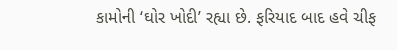કામોની ‘ઘોર ખોદી’ રહ્યા છે. ફરિયાદ બાદ હવે ચીફ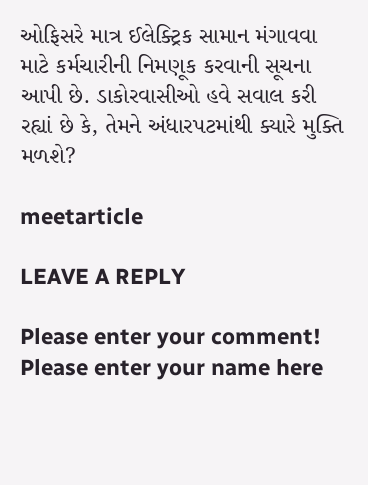ઓફિસરે માત્ર ઈલેક્ટ્રિક સામાન મંગાવવા માટે કર્મચારીની નિમણૂક કરવાની સૂચના આપી છે. ડાકોરવાસીઓ હવે સવાલ કરી રહ્યાં છે કે, તેમને અંધારપટમાંથી ક્યારે મુક્તિ મળશે?

meetarticle

LEAVE A REPLY

Please enter your comment!
Please enter your name here